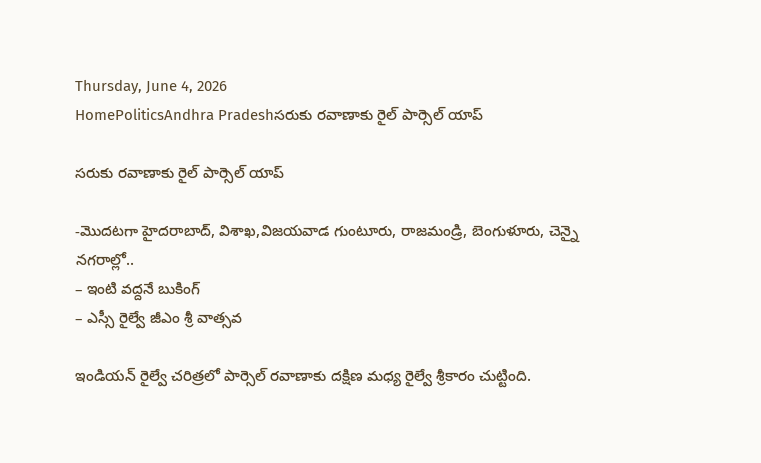Thursday, June 4, 2026
HomePoliticsAndhra Pradeshసరుకు రవాణాకు రైల్ పార్సెల్ యాప్

సరుకు రవాణాకు రైల్ పార్సెల్ యాప్

-మొదటగా హైదరాబాద్, విశాఖ,విజయవాడ గుంటూరు, రాజమండ్రి, బెంగుళూరు, చెన్నై నగరాల్లో..
– ఇంటి వద్దనే బుకింగ్
– ఎస్సీ రైల్వే జీఎం శ్రీ వాత్సవ

ఇండియన్ రైల్వే చరిత్రలో పార్సెల్ రవాణాకు దక్షిణ మధ్య రైల్వే శ్రీకారం చుట్టింది.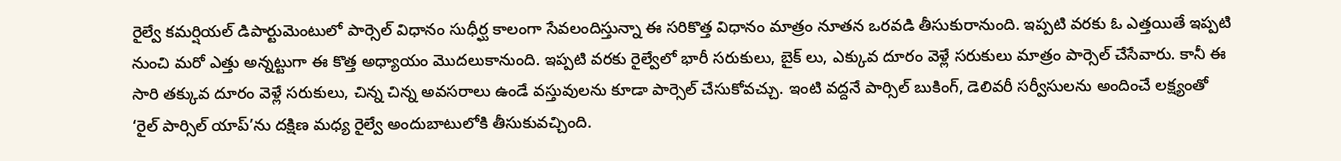రైల్వే కమర్షియల్ డిపార్టుమెంటులో పార్సెల్ విధానం సుధీర్ఘ కాలంగా సేవలందిస్తున్నా ఈ సరికొత్త విధానం మాత్రం నూతన ఒరవడి తీసుకురానుంది. ఇప్పటి వరకు ఓ ఎత్తయితే ఇప్పటి నుంచి మరో ఎత్తు అన్నట్టుగా ఈ కొత్త అధ్యాయం మొదలుకానుంది. ఇప్పటి వరకు రైల్వేలో భారీ సరుకులు, బైక్ లు, ఎక్కువ దూరం వెళ్లే సరుకులు మాత్రం పార్సెల్ చేసేవారు. కానీ ఈ సారి తక్కువ దూరం వెళ్లే సరుకులు, చిన్న చిన్న అవసరాలు ఉండే వస్తువులను కూడా పార్సెల్ చేసుకోవచ్చు. ఇంటి వద్దనే పార్సిల్‌ బుకింగ్‌, డెలివరీ సర్వీసులను అందించే లక్ష్యంతో ‘రైల్‌ పార్సిల్‌ యాప్‌’ను దక్షిణ మధ్య రైల్వే అందుబాటులోకి తీసుకువచ్చింది.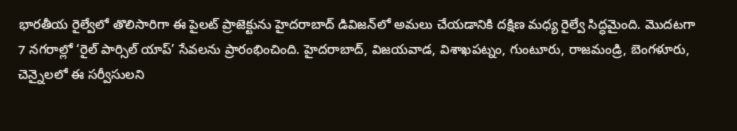భారతీయ రైల్వేలో తొలిసారిగా ఈ పైలట్‌ ప్రాజెక్టును హైదరాబాద్‌ డివిజన్‌లో అమలు చేయడానికి దక్షిణ మధ్య రైల్వే సిద్ధమైంది. మొదటగా 7 నగరాల్లో ‘రైల్‌ పార్సిల్‌ యాప్‌’ సేవలను ప్రారంభించింది. హైదరాబాద్, విజయవాడ, విశాఖపట్నం, గుంటూరు, రాజమండ్రి, బెంగళూరు, చెన్నైలలో ఈ సర్వీసులని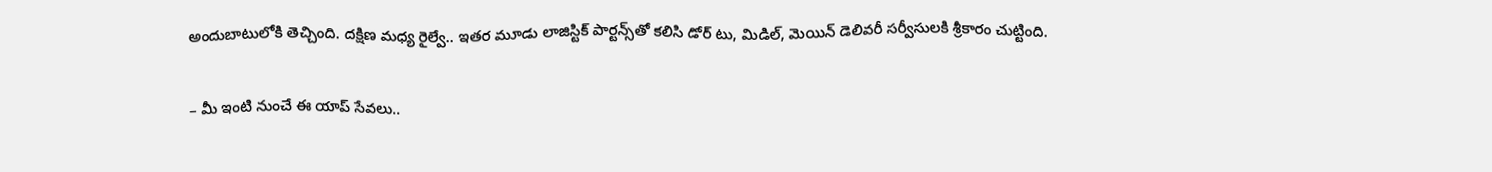అందుబాటులోకి తెచ్చింది. దక్షిణ మధ్య రైల్వే.. ఇతర మూడు లాజిస్టిక్ పార్టన్స్‌తో కలిసి డోర్ టు, మిడిల్, మెయిన్ డెలివరీ సర్వీసులకి శ్రీకారం చుట్టింది.

– మీ ఇంటి నుంచే ఈ యాప్ సేవలు..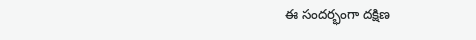ఈ సందర్భంగా దక్షిణ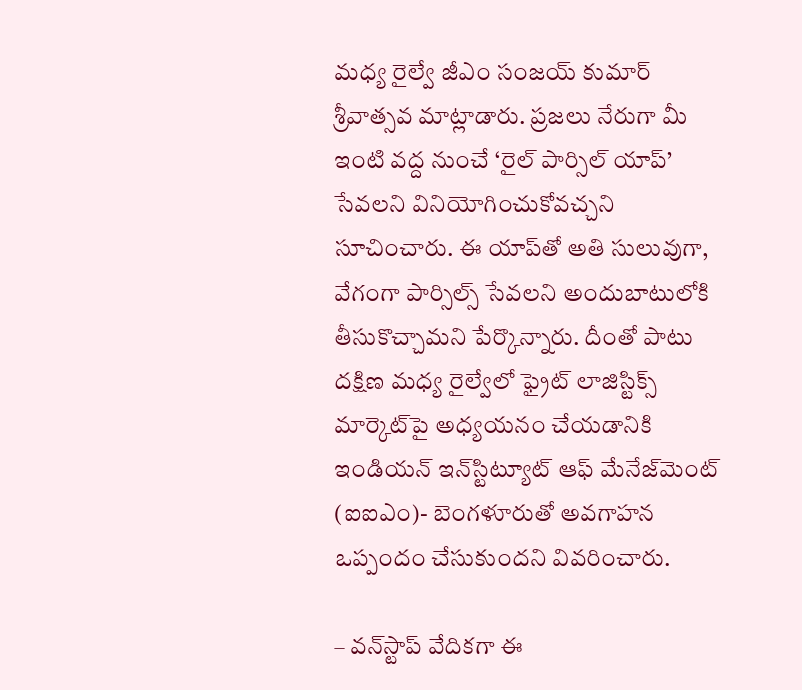మధ్య రైల్వే జీఎం సంజయ్ కుమార్ శ్రీవాత్సవ మాట్లాడారు. ప్రజలు నేరుగా మీ ఇంటి వద్ద నుంచే ‘రైల్‌ పార్సిల్‌ యాప్‌’ సేవలని వినియోగించుకోవచ్చని సూచించారు. ఈ యాప్‌తో అతి సులువుగా, వేగంగా పార్సిల్స్ సేవలని అందుబాటులోకి తీసుకొచ్చామని పేర్కొన్నారు. దీంతో పాటు దక్షిణ మధ్య రైల్వేలో ఫ్రైట్‌ లాజిస్టిక్స్‌ మార్కెట్‌పై అధ్యయనం చేయడానికి ఇండియన్‌ ఇన్‌స్టిట్యూట్‌ ఆఫ్‌ మేనేజ్‌మెంట్‌ (ఐఐఎం)- బెంగళూరుతో అవగాహన ఒప్పందం చేసుకుందని వివరించారు.

– వన్‌స్టాప్ వేదికగా ఈ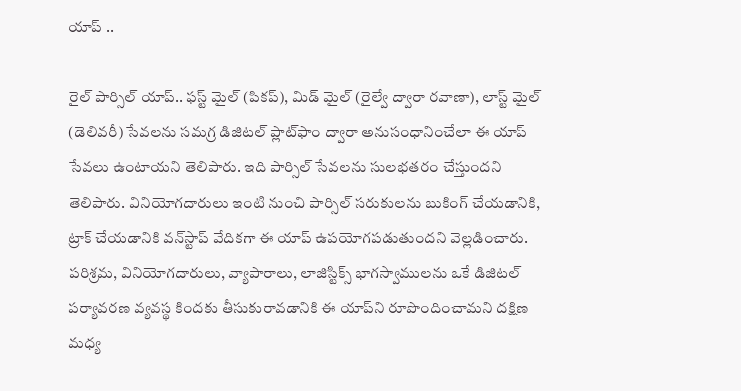యాప్‌ ..

రైల్‌ పార్సిల్‌ యాప్‌.. ఫస్ట్‌ మైల్‌ (పికప్‌), మిడ్‌ మైల్‌ (రైల్వే ద్వారా రవాణా), లాస్ట్‌ మైల్‌ (డెలివరీ) సేవలను సమగ్ర డిజిటల్‌ ప్లాట్‌ఫాం ద్వారా అనుసంధానించేలా ఈ యాప్ సేవలు ఉంటాయని తెలిపారు. ఇది పార్సిల్‌ సేవలను సులభతరం చేస్తుందని తెలిపారు. వినియోగదారులు ఇంటి నుంచి పార్సిల్‌ సరుకులను బుకింగ్‌ చేయడానికి, ట్రాక్‌ చేయడానికి వన్‌స్టాప్ వేదికగా ఈ యాప్‌ ఉపయోగపడుతుందని వెల్లడించారు. పరిశ్రమ, వినియోగదారులు, వ్యాపారాలు, లాజిస్టిక్స్‌ భాగస్వాములను ఒకే డిజిటల్‌ పర్యావరణ వ్యవస్థ కిందకు తీసుకురావడానికి ఈ యాప్‌ని రూపొందించామని దక్షిణ మధ్య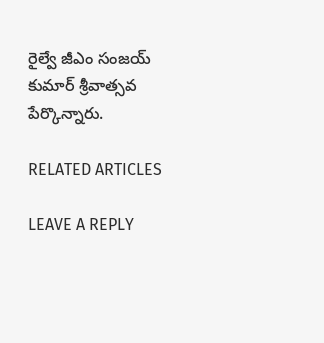రైల్వే జీఎం సంజయ్ కుమార్ శ్రీవాత్సవ పేర్కొన్నారు.

RELATED ARTICLES

LEAVE A REPLY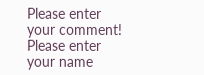Please enter your comment!
Please enter your name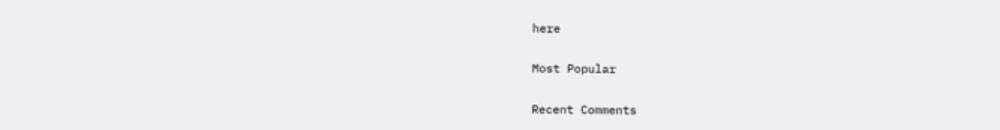here

Most Popular

Recent Comments